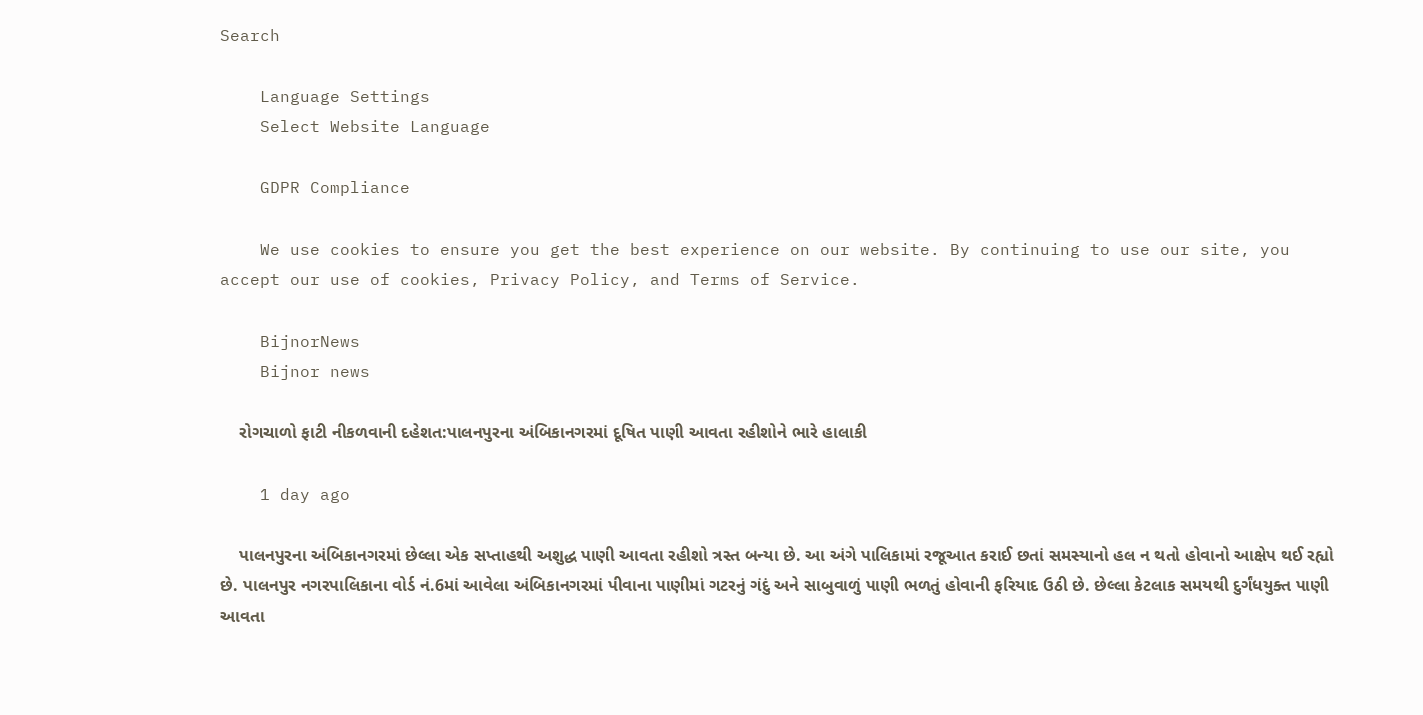Search

    Language Settings
    Select Website Language

    GDPR Compliance

    We use cookies to ensure you get the best experience on our website. By continuing to use our site, you accept our use of cookies, Privacy Policy, and Terms of Service.

    BijnorNews
    Bijnor news

    રોગચાળો ફાટી નીકળવાની દહેશત:પાલનપુરના અંબિકાનગરમાં દૂષિત પાણી આવતા રહીશોને ભારે હાલાકી

    1 day ago

    પાલનપુરના અંબિકાનગરમાં છેલ્લા એક સપ્તાહથી અશુદ્ધ પાણી આવતા રહીશો ત્રસ્ત બન્યા છે. આ અંગે પાલિકામાં રજૂઆત કરાઈ છતાં સમસ્યાનો હલ ન થતો હોવાનો આક્ષેપ થઈ રહ્યો છે. પાલનપુર નગરપાલિકાના વોર્ડ નં.6માં આવેલા અંબિકાનગરમાં પીવાના પાણીમાં ગટરનું ગંદું અને સાબુવાળું પાણી ભળતું હોવાની ફરિયાદ ઉઠી છે. છેલ્લા કેટલાક સમયથી દુર્ગંધયુક્ત પાણી આવતા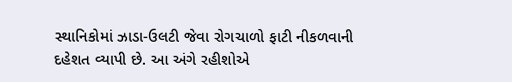સ્થાનિકોમાં ઝાડા-ઉલટી જેવા રોગચાળો ફાટી નીકળવાની દહેશત વ્યાપી છે. આ અંગે રહીશોએ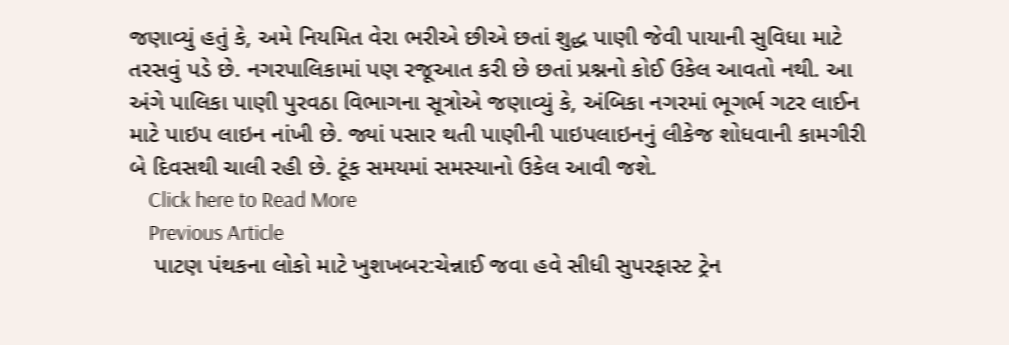જણાવ્યું હતું કે, અમે નિયમિત વેરા ભરીએ છીએ છતાં શુદ્ધ પાણી જેવી પાયાની સુવિધા માટે તરસવું પડે છે. નગરપાલિકામાં પણ રજૂઆત કરી છે છતાં પ્રશ્નનો કોઈ ઉકેલ આવતો નથી. આ અંગે પાલિકા પાણી પુરવઠા વિભાગના સૂત્રોએ જણાવ્યું કે, અંબિકા નગરમાં ભૂગર્ભ ગટર લાઈન માટે પાઇપ લાઇન નાંખી છે. જ્યાં પસાર થતી પાણીની પાઇપલાઇનનું લીકેજ શોધવાની કામગીરી બે દિવસથી ચાલી રહી છે. ટૂંક સમયમાં સમસ્યાનો ઉકેલ આવી જશે.
    Click here to Read More
    Previous Article
    પાટણ પંથકના લોકો માટે ખુશખબર:ચેન્નાઈ જવા હવે સીધી સુપરફાસ્ટ ટ્રેન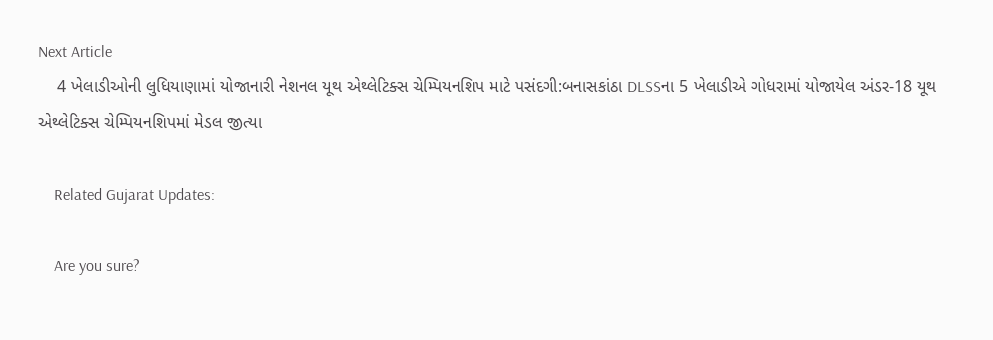Next Article
    4 ખેલાડીઓની લુધિયાણામાં યોજાનારી નેશનલ યૂથ એથ્લેટિક્સ ચેમ્પિયનશિપ માટે પસંદગી:બનાસકાંઠા DLSSના 5 ખેલાડીએ ગોધરામાં યોજાયેલ અંડર-18 યૂથ એથ્લેટિક્સ ચેમ્પિયનશિપમાં મેડલ જીત્યા

    Related Gujarat Updates:

    Are you sure?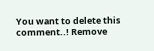You want to delete this comment..! Remove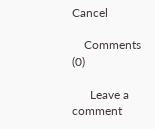Cancel

    Comments (0)

      Leave a comment